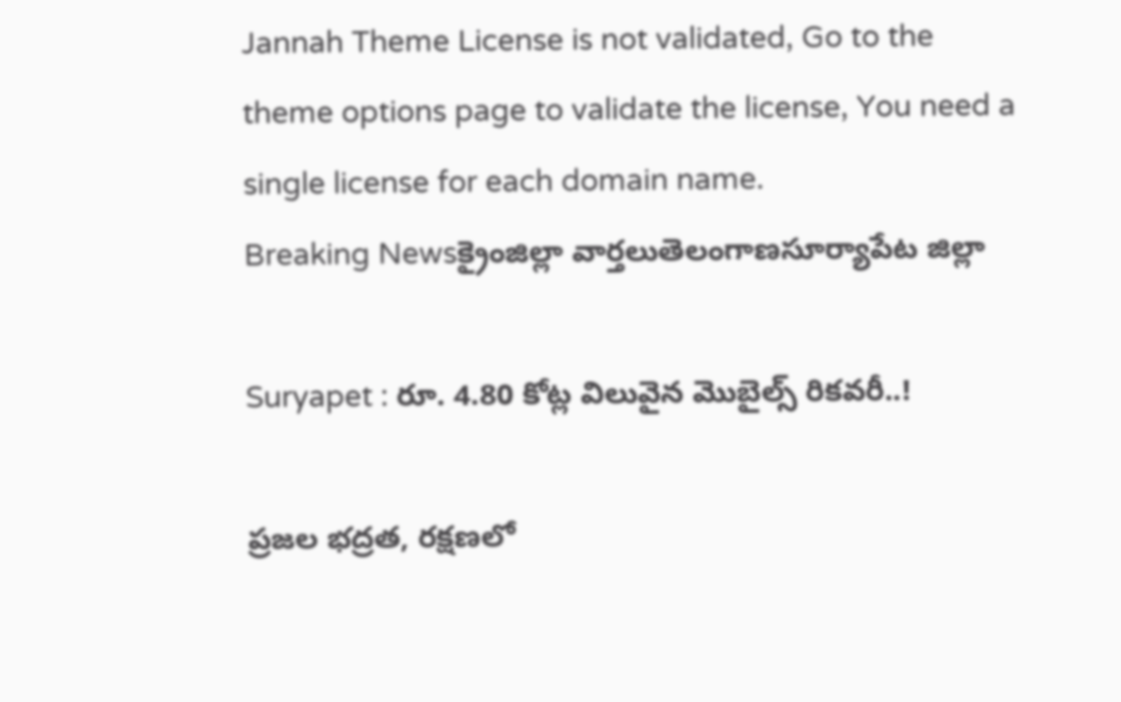Jannah Theme License is not validated, Go to the theme options page to validate the license, You need a single license for each domain name.
Breaking Newsక్రైంజిల్లా వార్తలుతెలంగాణసూర్యాపేట జిల్లా

Suryapet : రూ. 4.80 కోట్ల విలువైన మొబైల్స్ రికవరీ..!

ప్రజల భద్రత, రక్షణలో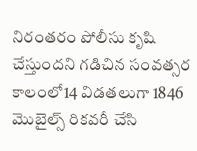నిరంతరం పోలీసు కృషి చేస్తుందని గడిచిన సంవత్సర కాలంలో14 విడతలుగా 1846 మొబైల్స్ రికవరీ చేసి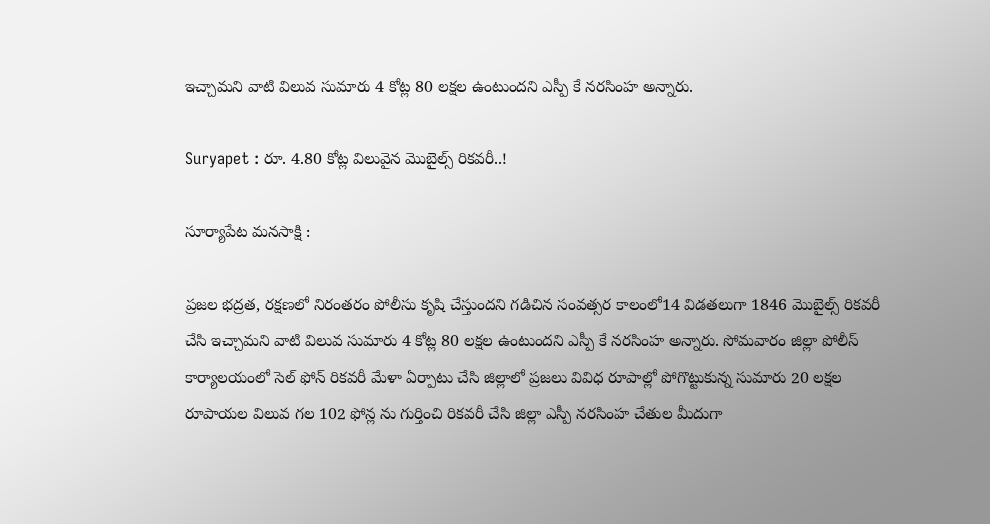ఇచ్చామని వాటి విలువ సుమారు 4 కోట్ల 80 లక్షల ఉంటుందని ఎస్పీ కే నరసింహ అన్నారు.

Suryapet : రూ. 4.80 కోట్ల విలువైన మొబైల్స్ రికవరీ..!

సూర్యాపేట మనసాక్షి :

ప్రజల భద్రత, రక్షణలో నిరంతరం పోలీసు కృషి చేస్తుందని గడిచిన సంవత్సర కాలంలో14 విడతలుగా 1846 మొబైల్స్ రికవరీ చేసి ఇచ్చామని వాటి విలువ సుమారు 4 కోట్ల 80 లక్షల ఉంటుందని ఎస్పీ కే నరసింహ అన్నారు. సోమవారం జిల్లా పోలీస్ కార్యాలయంలో సెల్ ఫోన్ రికవరీ మేళా ఏర్పాటు చేసి జిల్లాలో ప్రజలు వివిధ రూపాల్లో పోగొట్టుకున్న సుమారు 20 లక్షల రూపాయల విలువ గల 102 ఫోన్ల ను గుర్తించి రికవరీ చేసి జిల్లా ఎస్పీ నరసింహ చేతుల మీదుగా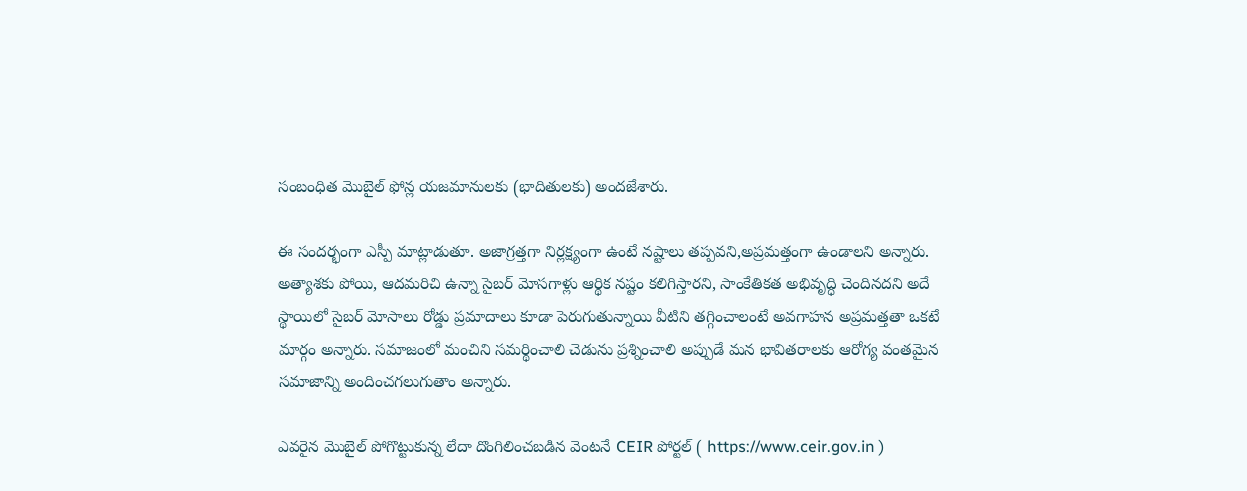సంబంధిత మొబైల్ ఫోన్ల యజమానులకు (భాదితులకు) అందజేశారు.

ఈ సందర్భంగా ఎస్పీ మాట్లాడుతూ. అజాగ్రత్తగా నిర్లక్ష్యంగా ఉంటే నష్టాలు తప్పవని,అప్రమత్తంగా ఉండాలని అన్నారు. అత్యాశకు పోయి, ఆదమరిచి ఉన్నా సైబర్ మోసగాళ్లు ఆర్థిక నష్టం కలిగిస్తారని, సాంకేతికత అభివృద్ధి చెందినదని అదే స్థాయిలో సైబర్ మోసాలు రోడ్డు ప్రమాదాలు కూడా పెరుగుతున్నాయి వీటిని తగ్గించాలంటే అవగాహన అప్రమత్తతా ఒకటే మార్గం అన్నారు. సమాజంలో మంచిని సమర్థించాలి చెడును ప్రశ్నించాలి అప్పుడే మన భావితరాలకు ఆరోగ్య వంతమైన సమాజాన్ని అందించగలుగుతాం అన్నారు.

ఎవరైన మొబైల్ పోగొట్టుకున్న లేదా దొంగిలించబడిన వెంటనే CEIR పోర్టల్ ( https://www.ceir.gov.in )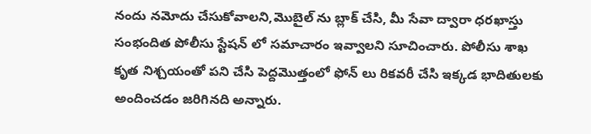నందు నమోదు చేసుకోవాలని,మొబైల్ ను బ్లాక్ చేసి, మీ సేవా ద్వారా ధరఖాస్తు సంభందిత పోలీసు స్టేషన్ లో సమాచారం ఇవ్వాలని సూచించారు. పోలీసు శాఖ కృత నిశ్చయంతో పని చేసి పెద్దమొత్తంలో ఫోన్ లు రికవరీ చేసి ఇక్కడ భాదితులకు అందించడం జరిగినది అన్నారు.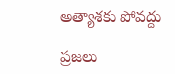అత్యాశకు పోవద్దు

ప్రజలు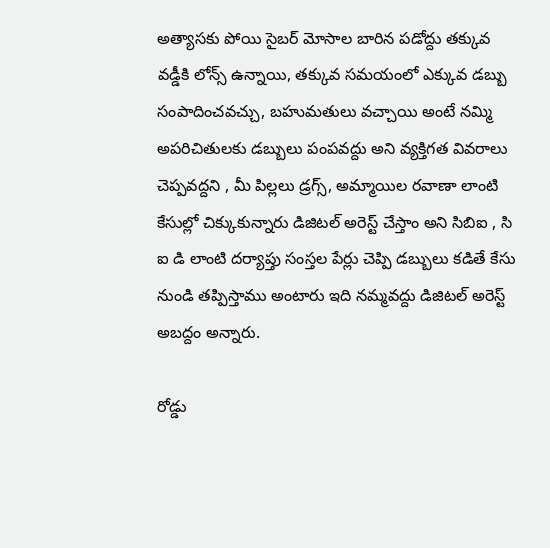అత్యాసకు పోయి సైబర్ మోసాల బారిన పడోద్దు తక్కువ వడ్డీకి లోన్స్ ఉన్నాయి, తక్కువ సమయంలో ఎక్కువ డబ్బు సంపాదించవచ్చు, బహుమతులు వచ్చాయి అంటే నమ్మి అపరిచితులకు డబ్బులు పంపవద్దు అని వ్యక్తిగత వివరాలు చెప్పవద్దని , మీ పిల్లలు డ్రగ్స్, అమ్మాయిల రవాణా లాంటి కేసుల్లో చిక్కుకున్నారు డిజిటల్ అరెస్ట్ చేస్తాం అని సిబిఐ , సి ఐ డి లాంటి దర్యాప్తు సంస్తల పేర్లు చెప్పి డబ్బులు కడితే కేసు నుండి తప్పిస్తాము అంటారు ఇది నమ్మవద్దు డిజిటల్ అరెస్ట్ అబద్దం అన్నారు.

రోడ్డు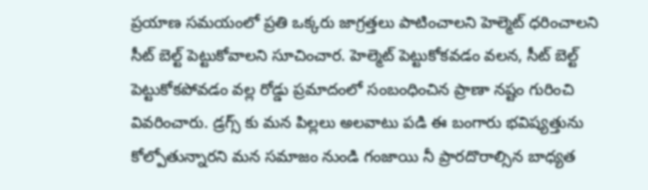ప్రయాణ సమయంలో ప్రతి ఒక్కరు జాగ్రత్తలు పాటించాలని హెల్మెట్ ధరించాలని సీట్ బెల్ట్ పెట్టుకోవాలని సూచించార. హెల్మెట్ పెట్టుకోకవడం వలన, సీట్ బెల్ట్ పెట్టుకోకపోవడం వల్ల రోడ్డు ప్రమాదంలో సంబంధించిన ప్రాణా నష్టం గురించి వివరించారు. డ్రగ్స్ కు మన పిల్లలు అలవాటు పడి ఈ బంగారు భవిష్యత్తును కోల్పోతున్నారని మన సమాజం నుండి గంజాయి నీ ప్రారదొరాల్సిన బాధ్యత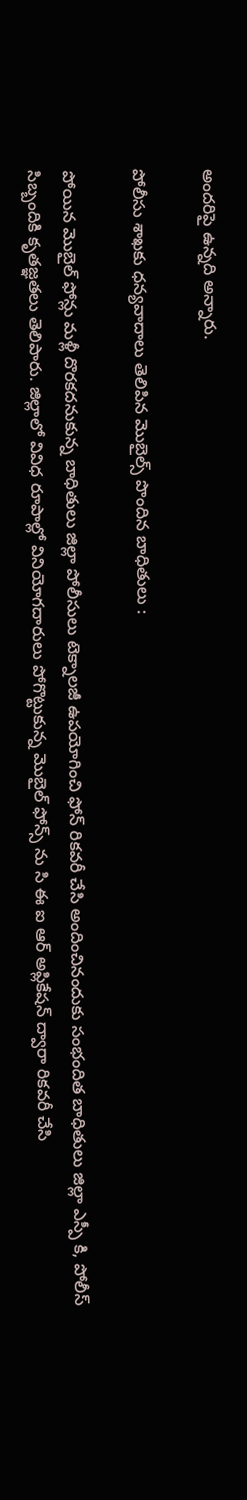అందరిపై ఉన్నది అన్నారు.

పోలీసు శాఖకు ధన్యవాదాలు తెలిపిన మొబైల్స్ పొందిన బాధితులు :

పోయిన మొబైల్ ఫోన్లు మళ్లీ దొరకదనుకున్న బాధితులు జిల్లా పోలీసులు టెక్నాలజీ ఉపయోగించి ఫోన్ రికవరీ చేసి అందించినందుకు సంభందిత బాధితులు జిల్లా ఎస్పీ కి, పోలీస్ సిబ్బందికి కృతజ్ఞతలు తెలిపారు. జిల్లాలో వివిధ రూపాల్లో వినియోగదారులు పోగొట్టుకున్న మొబైల్ ఫోన్స్ ను సి ఈ ఐ ఆర్ అప్లికేషన్ ద్వారా రికవరీ చేసి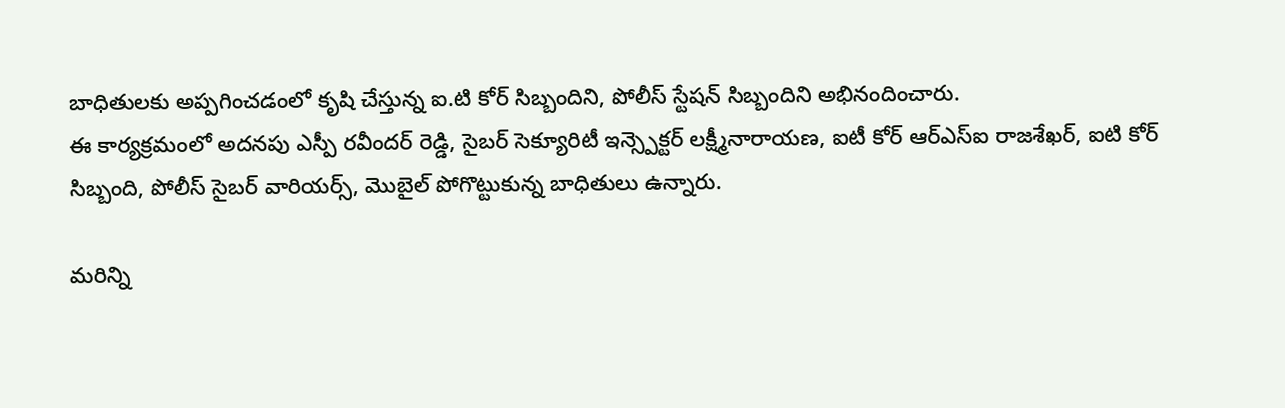బాధితులకు అప్పగించడంలో కృషి చేస్తున్న ఐ.టి కోర్ సిబ్బందిని, పోలీస్ స్టేషన్ సిబ్బందిని అభినందించారు.
ఈ కార్యక్రమంలో అదనపు ఎస్పీ రవీందర్ రెడ్డి, సైబర్ సెక్యూరిటీ ఇన్స్పెక్టర్ లక్ష్మీనారాయణ, ఐటీ కోర్ ఆర్‌ఎస్‌ఐ రాజశేఖర్, ఐ‌టి కోర్ సిబ్బంది, పోలీస్ సైబర్ వారియర్స్, మొబైల్ పోగొట్టుకున్న బాధితులు ఉన్నారు.

మరిన్ని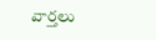వార్తలు